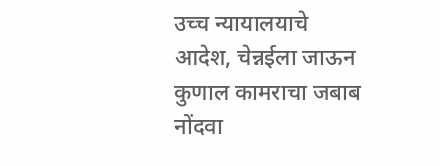उच्च न्यायालयाचे आदेश, चेन्नईला जाऊन कुणाल कामराचा जबाब नोंदवा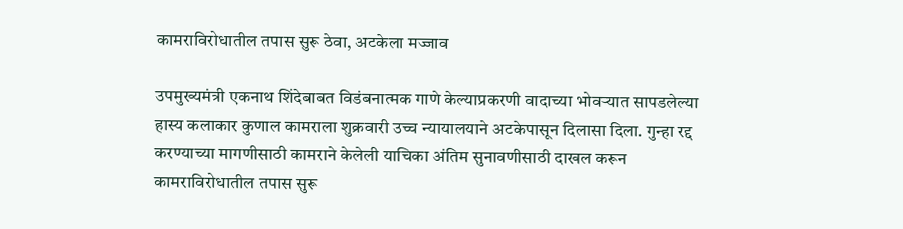कामराविरोधातील तपास सुरू ठेवा, अटकेला मज्जाव

उपमुख्यमंत्री एकनाथ शिंदेबाबत विडंबनात्मक गाणे केल्याप्रकरणी वादाच्या भोवऱ्यात सापडलेल्या हास्य कलाकार कुणाल कामराला शुक्रवारी उच्च न्यायालयाने अटकेपासून दिलासा दिला. गुन्हा रद्द करण्याच्या मागणीसाठी कामराने केलेली याचिका अंतिम सुनावणीसाठी दाखल करून कामराविरोधातील तपास सुरू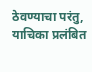ठेवण्याचा परंतु, याचिका प्रलंबित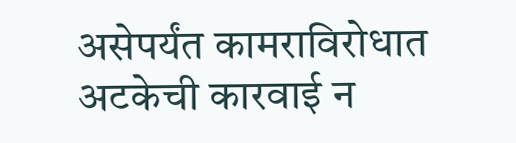असेपर्यंत कामराविरोधात अटकेची कारवाई न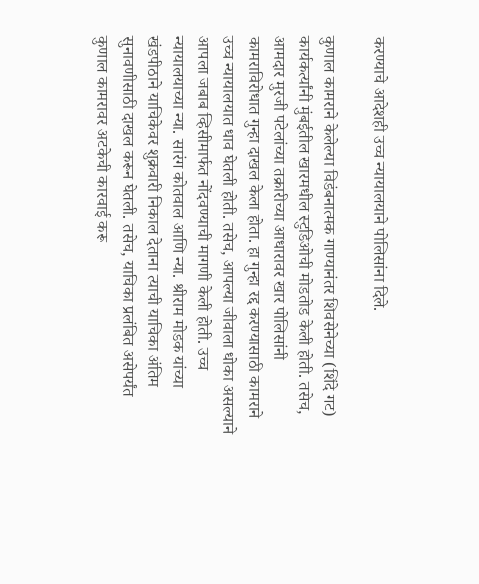करण्याचे आदेशही उच्च न्यायालयाने पोलिसांना दिले.

कुणाल कामराने केलेल्या विडंबनात्मक गाण्यानंतर शिवसेनेच्या (शिंदे गट) कार्यकर्त्यांनी मुंबईतील खारमधील स्टुडिओची मोडतोड केली होती. तसेच, आमदार मुरजी पटेलांच्या तक्रारीच्या आधारावर खार पोलिसांनी कामराविरोधात गुन्हा दाखल केला होता. हा गुन्हा रद्द करण्यासाठी कामराने उच्च न्यायालयात धाव घेतली होती. तसेच, आपल्या जीवाला धोका असल्याने आपला जबाब व्हिसीमार्फत नोंदवण्याची मागणी केली होती. उच्च न्यायालयाच्या न्या. सारंग कोतवाल आणि न्या. श्रीराम मोडक यांच्या खंडपीठाने याचिकेवर शुक्रवारी निकाल देताना त्याची याचिका अंतिम सुनावणीसाठी दाखल करून घेतली. तसेच, याचिका प्रलंबित असेपर्यंत कुणाल कामरावर अटकेची कारवाई करू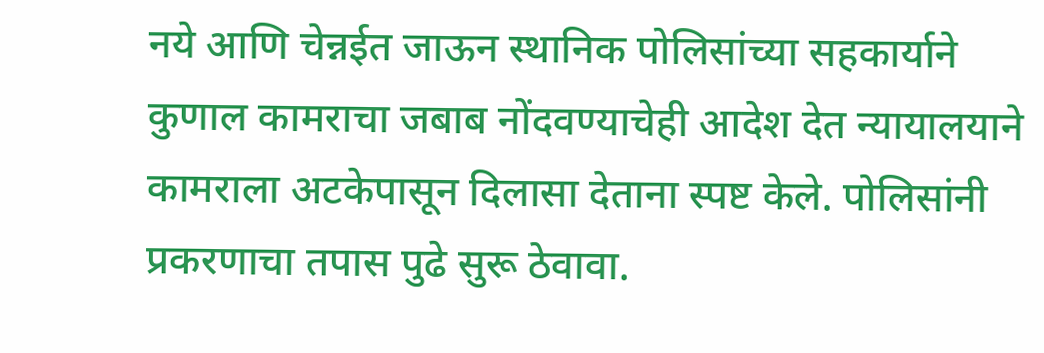नये आणि चेन्नईत जाऊन स्थानिक पोलिसांच्या सहकार्याने कुणाल कामराचा जबाब नोंदवण्याचेही आदेश देत न्यायालयाने कामराला अटकेपासून दिलासा देताना स्पष्ट केले. पोलिसांनी प्रकरणाचा तपास पुढे सुरू ठेवावा.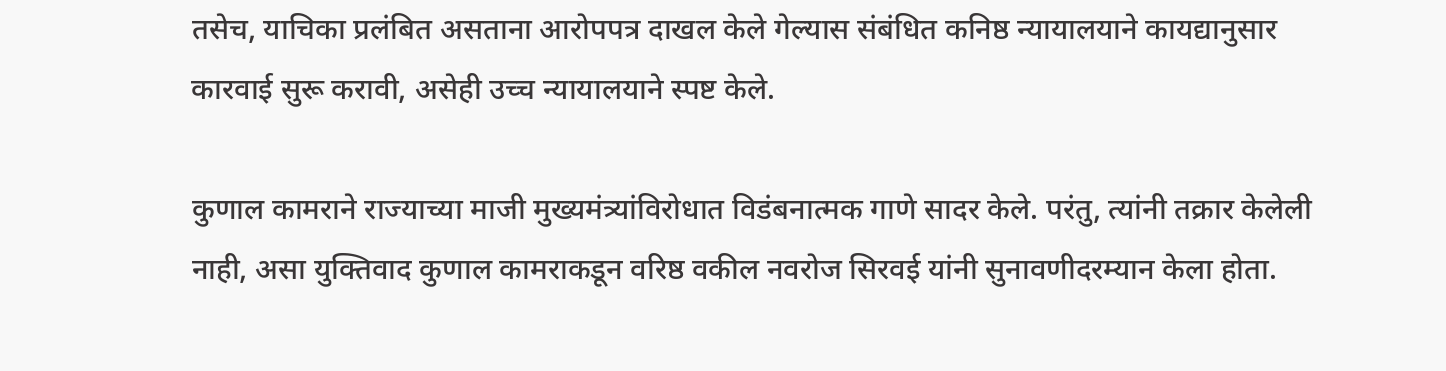तसेच, याचिका प्रलंबित असताना आरोपपत्र दाखल केले गेल्यास संबंधित कनिष्ठ न्यायालयाने कायद्यानुसार कारवाई सुरू करावी, असेही उच्च न्यायालयाने स्पष्ट केले.

कुणाल कामराने राज्याच्या माजी मुख्यमंत्र्यांविरोधात विडंबनात्मक गाणे सादर केले. परंतु, त्यांनी तक्रार केलेली नाही, असा युक्तिवाद कुणाल कामराकडून वरिष्ठ वकील नवरोज सिरवई यांनी सुनावणीदरम्यान केला होता.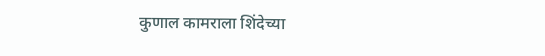कुणाल कामराला शिंदेच्या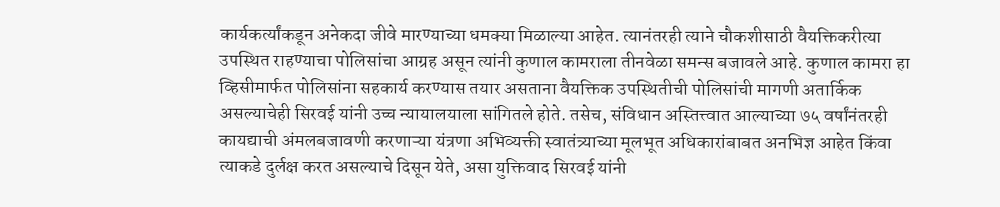कार्यकर्त्यांकडून अनेकदा जीवे मारण्याच्या धमक्या मिळाल्या आहेत. त्यानंतरही त्याने चौकशीसाठी वैयक्तिकरीत्या उपस्थित राहण्याचा पोलिसांचा आग्रह असून त्यांनी कुणाल कामराला तीनवेळा समन्स बजावले आहे. कुणाल कामरा हा व्हिसीमार्फत पोलिसांना सहकार्य करण्यास तयार असताना वैयक्तिक उपस्थितीची पोलिसांची मागणी अतार्किक असल्याचेही सिरवई यांनी उच्च न्यायालयाला सांगितले होते. तसेच, संविधान अस्तित्त्वात आल्याच्या ७५ वर्षांनंतरही कायद्याची अंमलबजावणी करणाऱ्या यंत्रणा अभिव्यक्ती स्वातंत्र्याच्या मूलभूत अधिकारांबाबत अनभिज्ञ आहेत किंवा त्याकडे दुर्लक्ष करत असल्याचे दिसून येते, असा युक्तिवाद सिरवई यांनी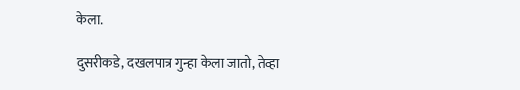केला.

दुसरीकडे, दखलपात्र गुन्हा केला जातो, तेव्हा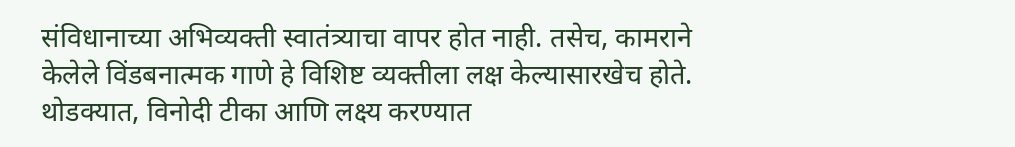संविधानाच्या अभिव्यक्ती स्वातंत्र्याचा वापर होत नाही. तसेच, कामराने केलेले विंडबनात्मक गाणे हे विशिष्ट व्यक्तीला लक्ष केल्यासारखेच होते. थोडक्यात, विनोदी टीका आणि लक्ष्य करण्यात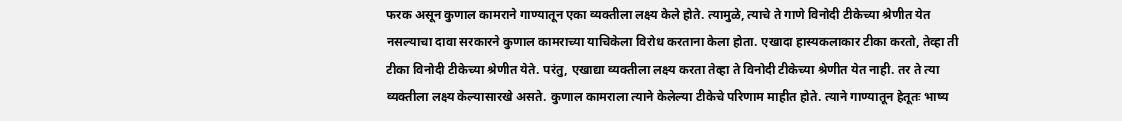फरक असून कुणाल कामराने गाण्यातून एका व्यक्तीला लक्ष्य केले होते. त्यामुळे, त्याचे ते गाणे विनोदी टीकेच्या श्रेणीत येत नसल्याचा दावा सरकारने कुणाल कामराच्या याचिकेला विरोध करताना केला होता. एखादा हास्यकलाकार टीका करतो, तेव्हा ती टीका विनोदी टीकेच्या श्रेणीत येते. परंतु, एखाद्या व्यक्तीला लक्ष्य करता तेव्हा ते विनोदी टीकेच्या श्रेणीत येत नाही. तर ते त्या व्यक्तीला लक्ष्य केल्यासारखे असते. कुणाल कामराला त्याने केलेल्या टीकेचे परिणाम माहीत होते. त्याने गाण्यातून हेतूतः भाष्य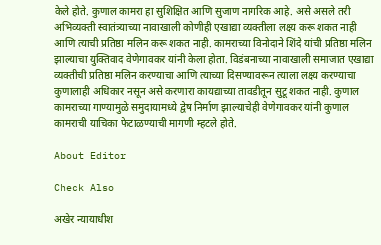केले होते. कुणाल कामरा हा सुशिक्षित आणि सुजाण नागरिक आहे. असे असले तरी अभिव्यक्ती स्वातंत्र्याच्या नावाखाली कोणीही एखाद्या व्यक्तीला लक्ष्य करू शकत नाही आणि त्याची प्रतिष्ठा मलिन करू शकत नाही. कामराच्या विनोदाने शिंदे यांची प्रतिष्ठा मलिन झाल्याचा युक्तिवाद वेणेगावकर यांनी केला होता. विडंबनाच्या नावाखाली समाजात एखाद्या व्यक्तीची प्रतिष्ठा मलिन करण्याचा आणि त्याच्या दिसण्यावरून त्याला लक्ष्य करण्याचा कुणालाही अधिकार नसून असे करणारा कायद्याच्या तावडीतून सुटू शकत नाही. कुणाल कामराच्या गाण्यामुळे समुदायामध्ये द्वेष निर्माण झाल्याचेही वेणेगावकर यांनी कुणाल कामराची याचिका फेटाळण्याची मागणी म्हटले होते.

About Editor

Check Also

अखेर न्यायाधीश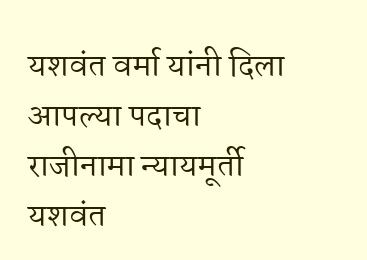यशवंत वर्मा यांनी दिला आपल्या पदाचा राजीनामा न्यायमूर्ती यशवंत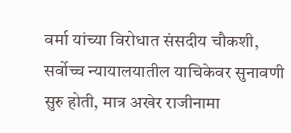वर्मा यांच्या विरोधात संसदीय चौकशी, सर्वोच्च न्यायालयातील याचिकेवर सुनावणी सुरु होती, मात्र अखेर राजीनामा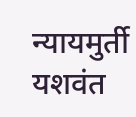न्यायमुर्ती यशवंत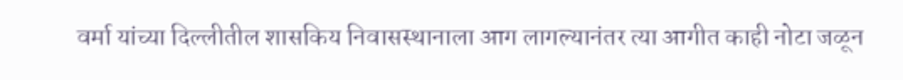वर्मा यांच्या दिल्लीतील शासकिय निवासस्थानाला आग लागल्यानंतर त्या आगीत काही नोटा जळून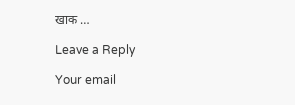खाक …

Leave a Reply

Your email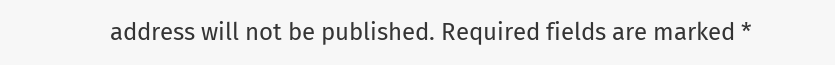address will not be published. Required fields are marked *